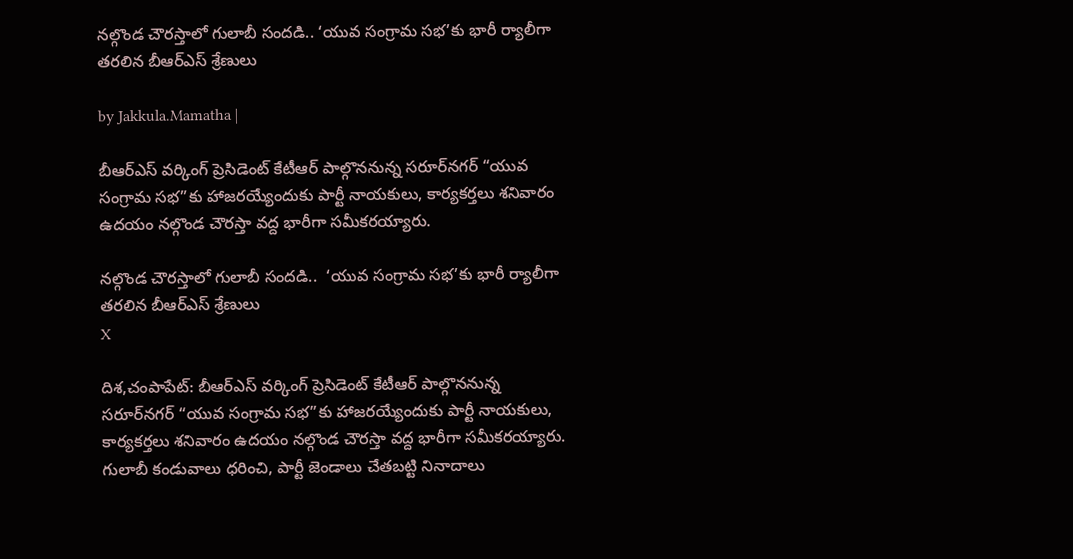నల్గొండ చౌరస్తాలో గులాబీ సందడి.. ‘యువ సంగ్రామ సభ’కు భారీ ర్యాలీగా తరలిన బీఆర్ఎస్ శ్రేణులు

by Jakkula.Mamatha |

బీఆర్ఎస్ వర్కింగ్ ప్రెసిడెంట్ కేటీఆర్ పాల్గొననున్న సరూర్‌నగర్ “యువ సంగ్రామ సభ”కు హాజరయ్యేందుకు పార్టీ నాయకులు, కార్యకర్తలు శనివారం ఉదయం నల్గొండ చౌరస్తా వద్ద భారీగా సమీకరయ్యారు.

నల్గొండ చౌరస్తాలో గులాబీ సందడి..  ‘యువ సంగ్రామ సభ’కు భారీ ర్యాలీగా తరలిన బీఆర్ఎస్ శ్రేణులు
X

దిశ,చంపాపేట్: బీఆర్ఎస్ వర్కింగ్ ప్రెసిడెంట్ కేటీఆర్ పాల్గొననున్న సరూర్‌నగర్ “యువ సంగ్రామ సభ”కు హాజరయ్యేందుకు పార్టీ నాయకులు, కార్యకర్తలు శనివారం ఉదయం నల్గొండ చౌరస్తా వద్ద భారీగా సమీకరయ్యారు. గులాబీ కండువాలు ధరించి, పార్టీ జెండాలు చేతబట్టి నినాదాలు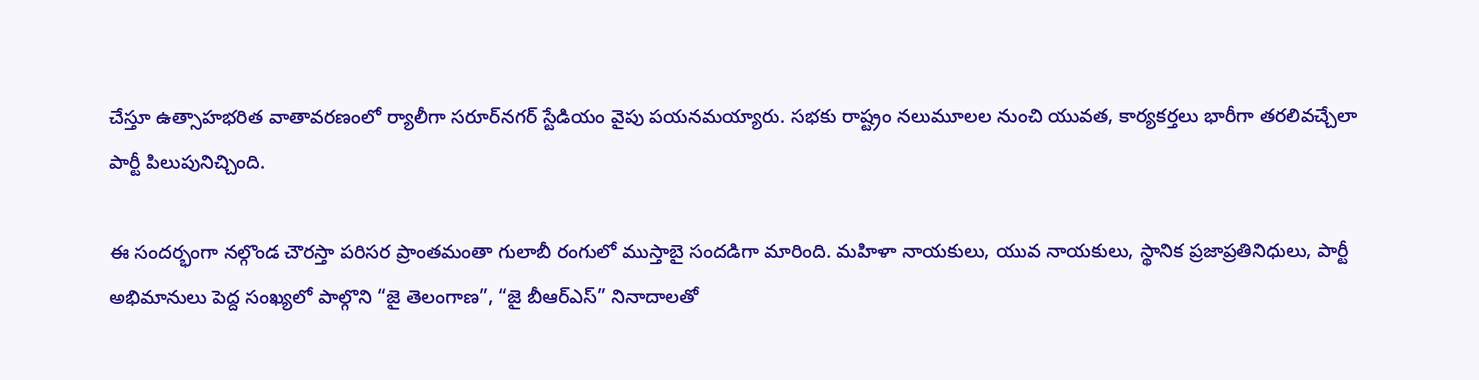చేస్తూ ఉత్సాహభరిత వాతావరణంలో ర్యాలీగా సరూర్‌నగర్ స్టేడియం వైపు పయనమయ్యారు. సభకు రాష్ట్రం నలుమూలల నుంచి యువత, కార్యకర్తలు భారీగా తరలివచ్చేలా పార్టీ పిలుపునిచ్చింది.

ఈ సందర్భంగా నల్గొండ చౌరస్తా పరిసర ప్రాంతమంతా గులాబీ రంగులో ముస్తాబై సందడిగా మారింది. మహిళా నాయకులు, యువ నాయకులు, స్థానిక ప్రజాప్రతినిధులు, పార్టీ అభిమానులు పెద్ద సంఖ్యలో పాల్గొని “జై తెలంగాణ”, “జై బీఆర్ఎస్” నినాదాలతో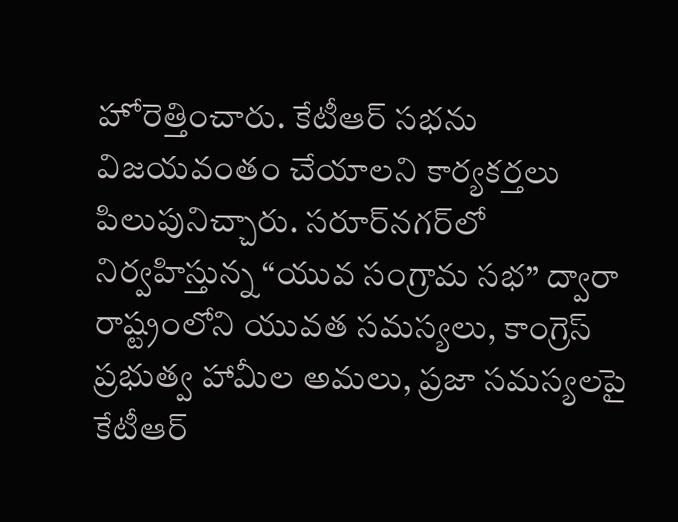హోరెత్తించారు. కేటీఆర్ సభను విజయవంతం చేయాలని కార్యకర్తలు పిలుపునిచ్చారు. సరూర్‌నగర్‌లో నిర్వహిస్తున్న “యువ సంగ్రామ సభ” ద్వారా రాష్ట్రంలోని యువత సమస్యలు, కాంగ్రెస్ ప్రభుత్వ హామీల అమలు, ప్రజా సమస్యలపై కేటీఆర్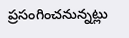ప్రసంగించనున్నట్లు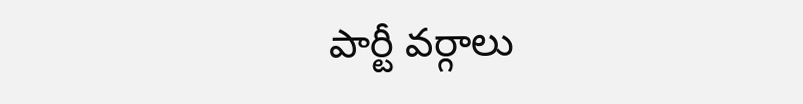పార్టీ వర్గాలు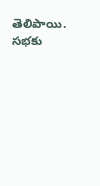తెలిపాయి. సభకు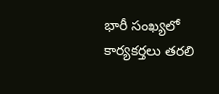భారీ సంఖ్యలో కార్యకర్తలు తరలి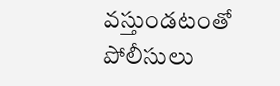వస్తుండటంతో పోలీసులు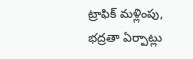ట్రాఫిక్ మళ్లింపు, భద్రతా ఏర్పాట్లు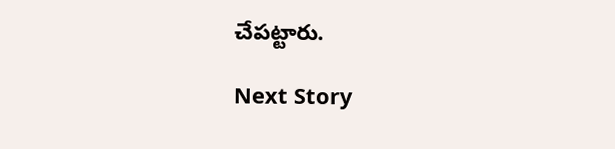చేపట్టారు.

Next Story